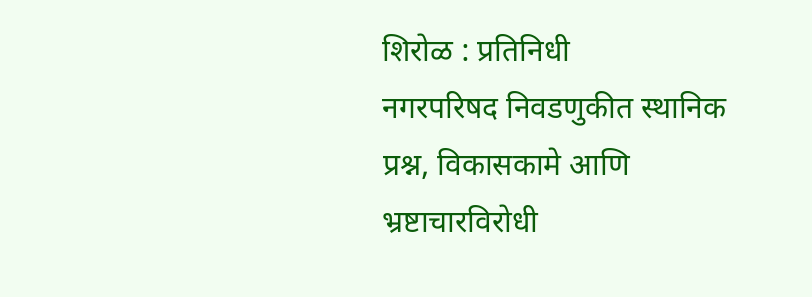शिरोळ : प्रतिनिधी
नगरपरिषद निवडणुकीत स्थानिक प्रश्न, विकासकामे आणि भ्रष्टाचारविरोधी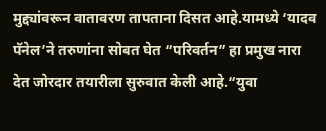मुद्द्यांवरून वातावरण तापताना दिसत आहे.यामध्ये ‘यादव पॅनेल’ने तरुणांना सोबत घेत “परिवर्तन” हा प्रमुख नारा देत जोरदार तयारीला सुरुवात केली आहे.“युवा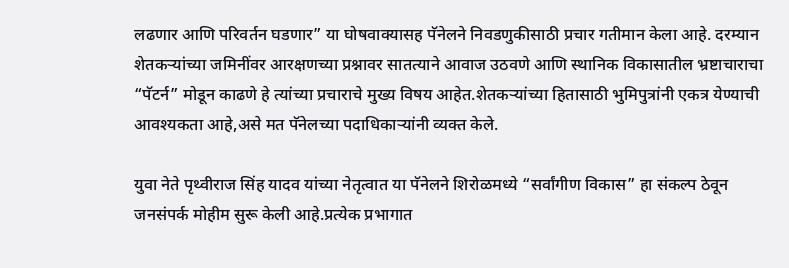लढणार आणि परिवर्तन घडणार” या घोषवाक्यासह पॅनेलने निवडणुकीसाठी प्रचार गतीमान केला आहे. दरम्यान शेतकऱ्यांच्या जमिनींवर आरक्षणच्या प्रश्नावर सातत्याने आवाज उठवणे आणि स्थानिक विकासातील भ्रष्टाचाराचा “पॅटर्न” मोडून काढणे हे त्यांच्या प्रचाराचे मुख्य विषय आहेत.शेतकऱ्यांच्या हितासाठी भुमिपुत्रांनी एकत्र येण्याची आवश्यकता आहे,असे मत पॅनेलच्या पदाधिकाऱ्यांनी व्यक्त केले.

युवा नेते पृथ्वीराज सिंह यादव यांच्या नेतृत्वात या पॅनेलने शिरोळमध्ये “सर्वांगीण विकास” हा संकल्प ठेवून जनसंपर्क मोहीम सुरू केली आहे.प्रत्येक प्रभागात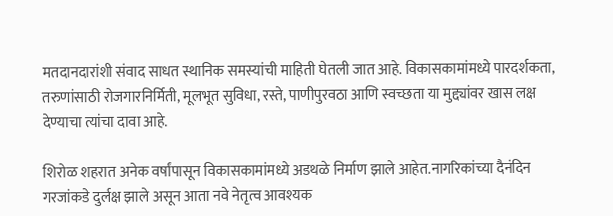मतदानदारांशी संवाद साधत स्थानिक समस्यांची माहिती घेतली जात आहे. विकासकामांमध्ये पारदर्शकता, तरुणांसाठी रोजगारनिर्मिती, मूलभूत सुविधा, रस्ते, पाणीपुरवठा आणि स्वच्छता या मुद्द्यांवर खास लक्ष देण्याचा त्यांचा दावा आहे.

शिरोळ शहरात अनेक वर्षांपासून विकासकामांमध्ये अडथळे निर्माण झाले आहेत.नागरिकांच्या दैनंदिन गरजांकडे दुर्लक्ष झाले असून आता नवे नेतृत्व आवश्यक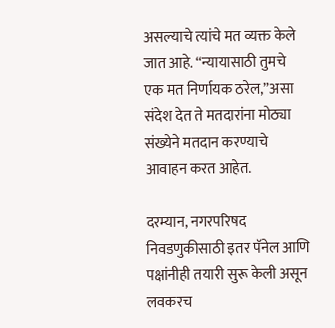असल्याचे त्यांचे मत व्यक्त केले जात आहे. “न्यायासाठी तुमचे एक मत निर्णायक ठरेल,”असा संदेश देत ते मतदारांना मोठ्या संख्येने मतदान करण्याचे आवाहन करत आहेत.

दरम्यान, नगरपरिषद निवडणुकीसाठी इतर पॅनेल आणि पक्षांनीही तयारी सुरू केली असून लवकरच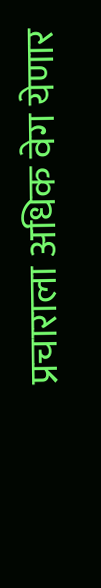प्रचाराला अधिक वेग येणार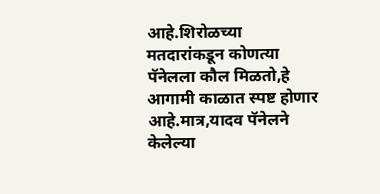आहे.शिरोळच्या मतदारांकडून कोणत्या पॅनेलला कौल मिळतो,हे आगामी काळात स्पष्ट होणार आहे.मात्र,यादव पॅनेलने केलेल्या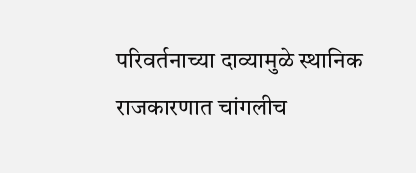परिवर्तनाच्या दाव्यामुळे स्थानिक राजकारणात चांगलीच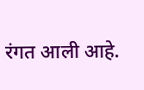रंगत आली आहे.